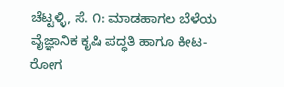ಚೆಟ್ಟಳ್ಳಿ, ಸೆ. ೧: ಮಾಡಹಾಗಲ ಬೆಳೆಯ ವೈಜ್ಞಾನಿಕ ಕೃಷಿ ಪದ್ಧತಿ ಹಾಗೂ ಕೀಟ-ರೋಗ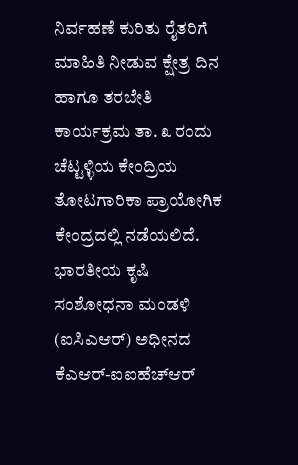ನಿರ್ವಹಣೆ ಕುರಿತು ರೈತರಿಗೆ ಮಾಹಿತಿ ನೀಡುವ ಕ್ಷೇತ್ರ ದಿನ ಹಾಗೂ ತರಬೇತಿ ಕಾರ್ಯಕ್ರಮ ತಾ. ೩ ರಂದು ಚೆಟ್ಟಳ್ಳಿಯ ಕೇಂದ್ರಿಯ ತೋಟಗಾರಿಕಾ ಪ್ರಾಯೋಗಿಕ ಕೇಂದ್ರದಲ್ಲಿ ನಡೆಯಲಿದೆ.
ಭಾರತೀಯ ಕೃಷಿ ಸಂಶೋಧನಾ ಮಂಡಳಿ (ಐಸಿಎಆರ್) ಅಧೀನದ ಕೆಎಆರ್-ಐಐಹೆಚ್ಆರ್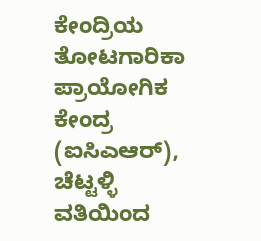ಕೇಂದ್ರಿಯ ತೋಟಗಾರಿಕಾ ಪ್ರಾಯೋಗಿಕ ಕೇಂದ್ರ (ಐಸಿಎಆರ್), ಚೆಟ್ಟಳ್ಳಿ ವತಿಯಿಂದ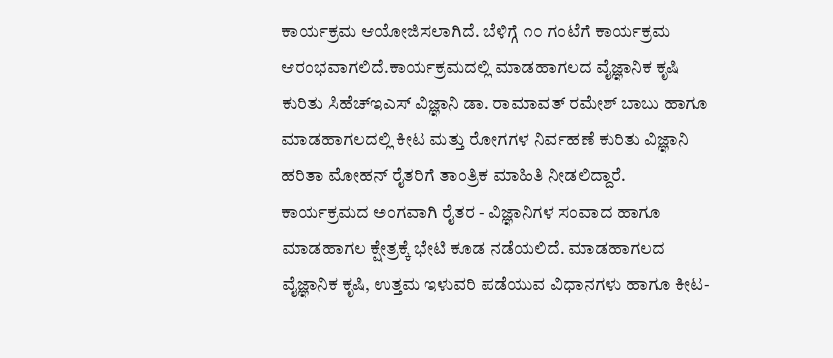ಕಾರ್ಯಕ್ರಮ ಆಯೋಜಿಸಲಾಗಿದೆ. ಬೆಳಿಗ್ಗೆ ೧೦ ಗಂಟೆಗೆ ಕಾರ್ಯಕ್ರಮ ಆರಂಭವಾಗಲಿದೆ.ಕಾರ್ಯಕ್ರಮದಲ್ಲಿ ಮಾಡಹಾಗಲದ ವೈಜ್ಞಾನಿಕ ಕೃಷಿ ಕುರಿತು ಸಿಹೆಚ್ಇಎಸ್ ವಿಜ್ಞಾನಿ ಡಾ. ರಾಮಾವತ್ ರಮೇಶ್ ಬಾಬು ಹಾಗೂ ಮಾಡಹಾಗಲದಲ್ಲಿ ಕೀಟ ಮತ್ತು ರೋಗಗಳ ನಿರ್ವಹಣೆ ಕುರಿತು ವಿಜ್ಞಾನಿ ಹರಿತಾ ಮೋಹನ್ ರೈತರಿಗೆ ತಾಂತ್ರಿಕ ಮಾಹಿತಿ ನೀಡಲಿದ್ದಾರೆ. ಕಾರ್ಯಕ್ರಮದ ಅಂಗವಾಗಿ ರೈತರ - ವಿಜ್ಞಾನಿಗಳ ಸಂವಾದ ಹಾಗೂ ಮಾಡಹಾಗಲ ಕ್ಷೇತ್ರಕ್ಕೆ ಭೇಟಿ ಕೂಡ ನಡೆಯಲಿದೆ. ಮಾಡಹಾಗಲದ ವೈಜ್ಞಾನಿಕ ಕೃಷಿ, ಉತ್ತಮ ಇಳುವರಿ ಪಡೆಯುವ ವಿಧಾನಗಳು ಹಾಗೂ ಕೀಟ-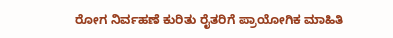ರೋಗ ನಿರ್ವಹಣೆ ಕುರಿತು ರೈತರಿಗೆ ಪ್ರಾಯೋಗಿಕ ಮಾಹಿತಿ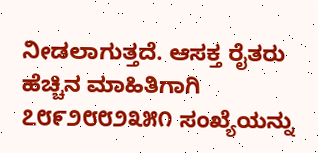ನೀಡಲಾಗುತ್ತದೆ. ಆಸಕ್ತ ರೈತರು ಹೆಚ್ಚಿನ ಮಾಹಿತಿಗಾಗಿ ೭೮೯೨೮೮೨೩೫೧ ಸಂಖ್ಯೆಯನ್ನು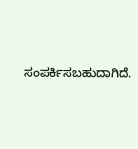ಸಂಪರ್ಕಿಸಬಹುದಾಗಿದೆ.